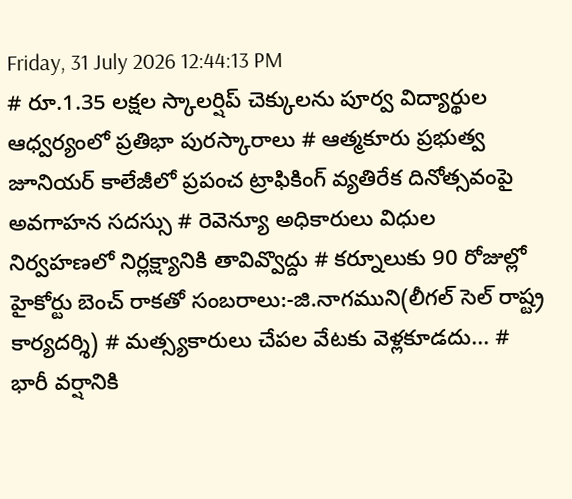Friday, 31 July 2026 12:44:13 PM
# రూ.1.35 లక్షల స్కాలర్షిప్ చెక్కులను పూర్వ విద్యార్థుల ఆధ్వర్యంలో ప్రతిభా పురస్కారాలు # ఆత్మకూరు ప్రభుత్వ జూనియర్ కాలేజీలో ప్రపంచ ట్రాఫికింగ్ వ్యతిరేక దినోత్సవంపై అవగాహన సదస్సు # రెవెన్యూ అధికారులు విధుల నిర్వహణలో నిర్లక్ష్యానికి తావివ్వొద్దు # కర్నూలుకు 90 రోజుల్లో హైకోర్టు బెంచ్ రాకతో సంబరాలు:-జి.నాగముని(లీగల్ సెల్ రాష్ట్ర కార్యదర్శి) # మత్స్యకారులు చేపల వేటకు వెళ్లకూడదు... # భారీ వర్షానికి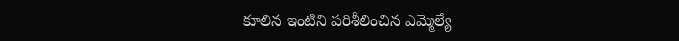కూలిన ఇంటిని పరిశీలించిన ఎమ్మెల్యే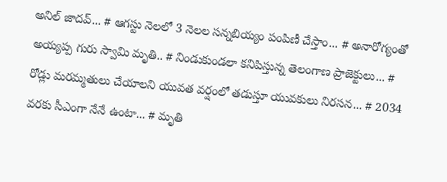అనిల్ జాదవ్... # ఆగస్టు నెలలో 3 నెలల సన్నబియ్యం పంపిణీ చేస్తాం... # అనారోగ్యంతో అయ్యప్ప గురు స్వామి మృతి.. # నిండుకుండలా కనిపిస్తున్న తెలంగాణ ప్రాజెక్టులు... # రోడ్లు మరమ్మతులు చేయాలని యువత వర్షంలో తడుస్తూ యువకులు నిరసన... # 2034 వరకు సీఎంగా నేనే ఉంటా... # మృతి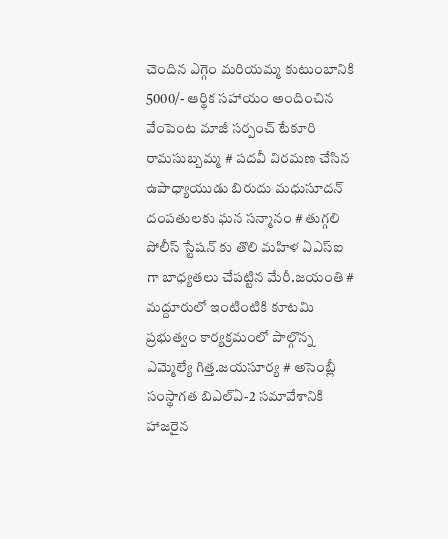చెందిన ఎగ్గెం మరియమ్మ కుటుంబానికి 5000/- ఆర్థిక సహాయం అందించిన వేంపెంట మాజీ సర్పంచ్ టేకూరి రామసుబ్బమ్మ # పదవీ విరమణ చేసిన ఉపాధ్యాయుడు బిరుదు మధుసూదన్ దంపతులకు ఘన సన్మానం # తుగ్గలి పోలీస్ స్టేషన్ కు తొలి మహిళ ఏఎస్ఐ గా బాధ్యతలు చేపట్టిన మేరీ.జయంతి # మద్దూరులో ఇంటింటికి కూటమి ప్రభుత్వం కార్యక్రమంలో పాల్గొన్న ఎమ్మెల్యే గిత్త.జయసూర్య # అసెంబ్లీ సంస్థాగత బిఎల్ఏ-2 సమావేశానికి హాజరైన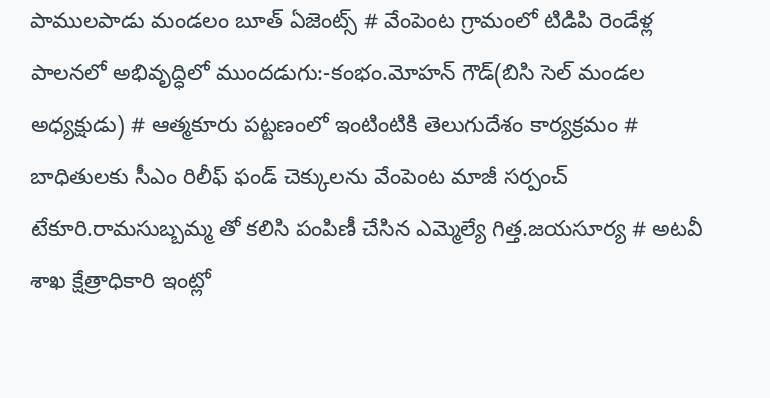పాములపాడు మండలం బూత్ ఏజెంట్స్ # వేంపెంట గ్రామంలో టిడిపి రెండేళ్ల పాలనలో అభివృద్ధిలో ముందడుగు:-కంభం.మోహన్ గౌడ్(బిసి సెల్ మండల అధ్యక్షుడు) # ఆత్మకూరు పట్టణంలో ఇంటింటికి తెలుగుదేశం కార్యక్రమం # బాధితులకు సీఎం రిలీఫ్ ఫండ్ చెక్కులను వేంపెంట మాజీ సర్పంచ్ టేకూరి.రామసుబ్బమ్మ తో కలిసి పంపిణీ చేసిన ఎమ్మెల్యే గిత్త.జయసూర్య # అటవీ శాఖ క్షేత్రాధికారి ఇంట్లో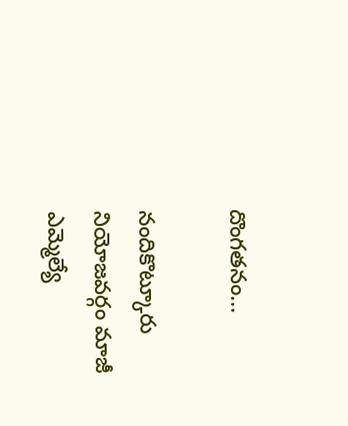దొంగతనం...

నందికొట్కూరు నియోజవర్గం మాజీ ఎమ్మెల్యే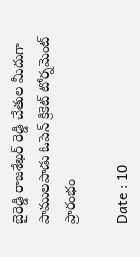బైరెడ్డి రాజశేఖర్ రెడ్డి చేతుల మీదుగా పాములపాడు ఓపెన్ క్రికెట్ టోర్నమెంట్ ప్రారంభం

Date : 10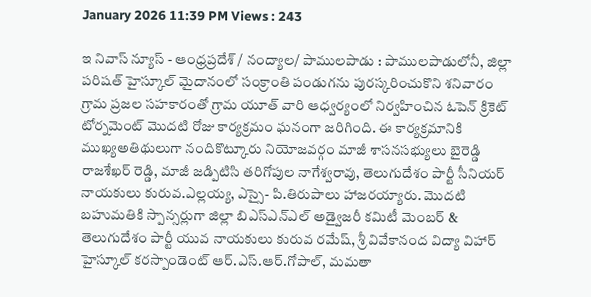January 2026 11:39 PM Views : 243

ఇ నివాస్ న్యూస్ - ఆంధ్రప్రదేశ్ / నంద్యాల/ పాములపాడు : పాములపాడులోనీ, జిల్లా పరిషత్ హైస్కూల్ మైదానంలో సంక్రాంతి పండుగను పురస్కరించుకొని శనివారం గ్రామ ప్రజల సహకారంతో గ్రామ యూత్ వారి ఆధ్వర్యంలో నిర్వహించిన ఓపెన్ క్రికెట్ టోర్నమెంట్ మొదటి రోజు కార్యక్రమం ఘనంగా జరిగింది. ఈ కార్యక్రమానికి ముఖ్యఅతిథులుగా నందికొట్కూరు నియోజవర్గం మాజీ శాసనసభ్యులు బైరెడ్డి రాజశేఖర్ రెడ్డి, మాజీ జడ్పిటిసి తరిగోపుల నాగేశ్వరావు, తెలుగుదేశం పార్టీ సీనియర్ నాయకులు కురువ.ఎల్లయ్య, ఎస్సై- పి.తిరుపాలు హాజరయ్యారు. మొదటి బహుమతికి స్పాన్సర్లుగా జిల్లా బిఎస్ఎన్ఎల్ అడ్వైజరీ కమిటీ మెంబర్ & తెలుగుదేశం పార్టీ యువ నాయకులు కురువ రమేష్, శ్రీ వివేకానంద విద్యా విహార్ హైస్కూల్ కరస్పాండెంట్ ఆర్.ఎస్.ఆర్.గోపాల్, మమతా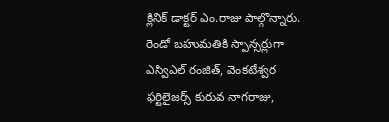క్లినిక్ డాక్టర్ ఎం.రాజు పాల్గొన్నారు. రెండో బహుమతికి స్పాన్సర్లుగా ఎస్విఎల్ రంజిత్, వెంకటేశ్వర ఫర్టిలైజర్స్ కురువ నాగరాజు,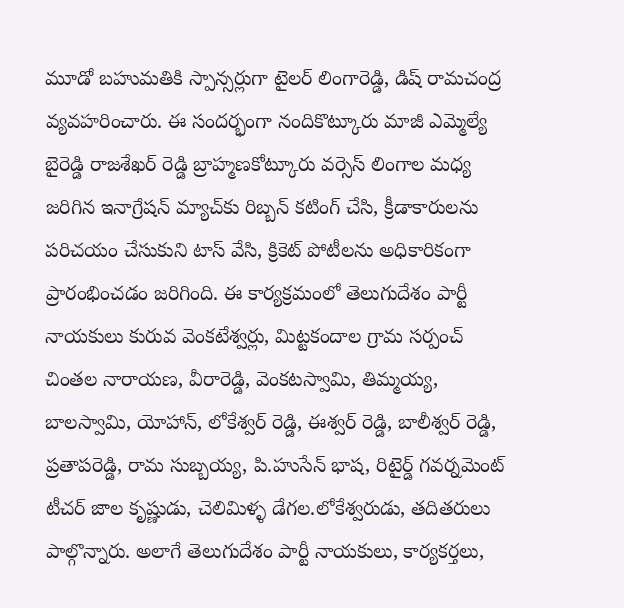మూడో బహుమతికి స్పాన్సర్లుగా టైలర్ లింగారెడ్డి, డిష్ రామచంద్ర వ్యవహరించారు. ఈ సందర్భంగా నందికొట్కూరు మాజీ ఎమ్మెల్యే బైరెడ్డి రాజశేఖర్ రెడ్డి బ్రాహ్మణకోట్కూరు వర్సెస్ లింగాల మధ్య జరిగిన ఇనాగ్రేషన్ మ్యాచ్‌కు రిబ్బన్ కటింగ్ చేసి, క్రీడాకారులను పరిచయం చేసుకుని టాస్ వేసి, క్రికెట్ పోటీలను అధికారికంగా ప్రారంభించడం జరిగింది. ఈ కార్యక్రమంలో తెలుగుదేశం పార్టీ నాయకులు కురువ వెంకటేశ్వర్లు, మిట్టకందాల గ్రామ సర్పంచ్ చింతల నారాయణ, వీరారెడ్డి, వెంకటస్వామి, తిమ్మయ్య, బాలస్వామి, యోహాన్, లోకేశ్వర్ రెడ్డి, ఈశ్వర్ రెడ్డి, బాలీశ్వర్ రెడ్డి, ప్రతాపరెడ్డి, రామ సుబ్బయ్య, పి.హుసేన్ భాష, రిటైర్డ్ గవర్నమెంట్ టీచర్ జాల కృష్ణుడు, చెలిమిళ్ళ డేగల.లోకేశ్వరుడు, తదితరులు పాల్గొన్నారు. అలాగే తెలుగుదేశం పార్టీ నాయకులు, కార్యకర్తలు,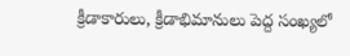క్రీడాకారులు, క్రీడాభిమానులు పెద్ద సంఖ్యలో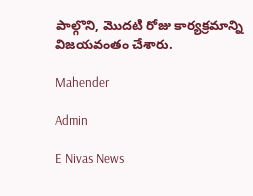పాల్గొని, మొదటి రోజు కార్యక్రమాన్ని విజయవంతం చేశారు.

Mahender

Admin

E Nivas News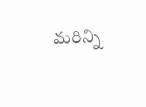మరిన్ని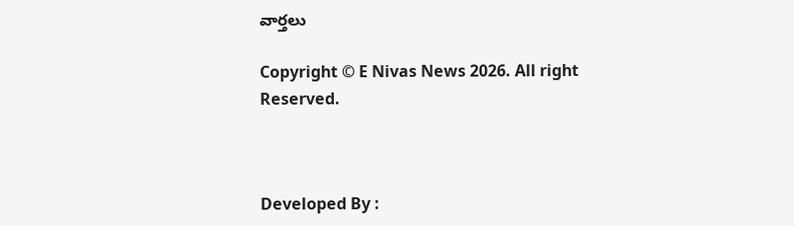వార్తలు

Copyright © E Nivas News 2026. All right Reserved.



Developed By :